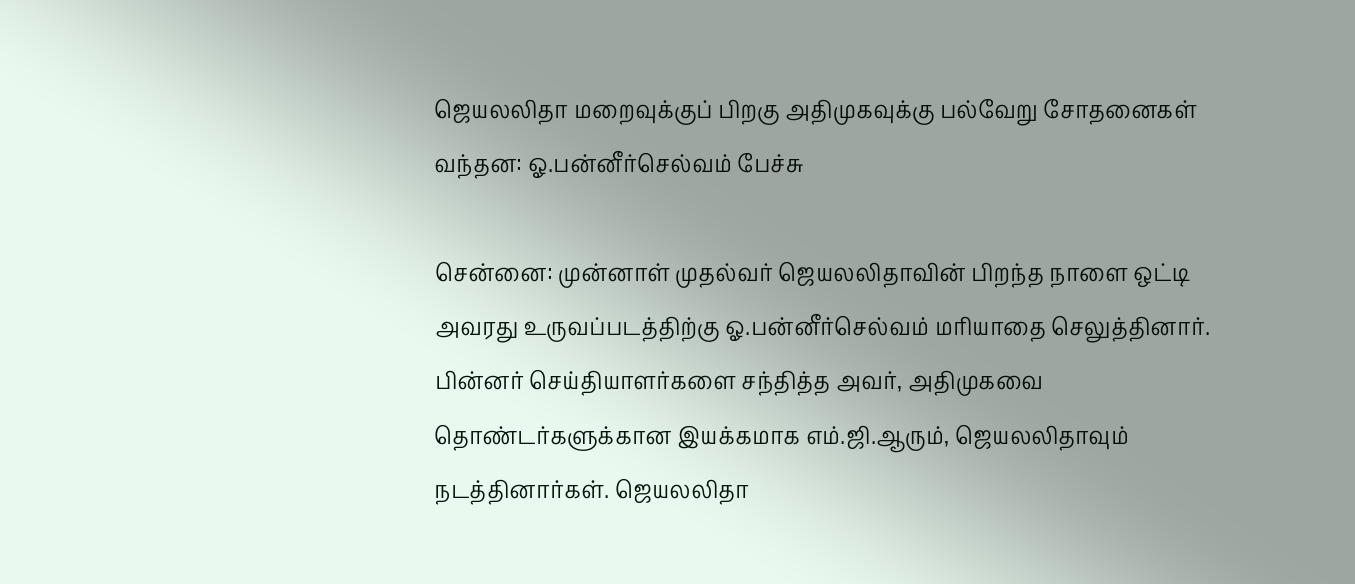ஜெயலலிதா மறைவுக்குப் பிறகு அதிமுகவுக்கு பல்வேறு சோதனைகள் வந்தன: ஓ.பன்னீர்செல்வம் பேச்சு

சென்னை: முன்னாள் முதல்வர் ஜெயலலிதாவின் பிறந்த நாளை ஒட்டி அவரது உருவப்படத்திற்கு ஓ.பன்னீர்செல்வம் மரியாதை செலுத்தினார். பின்னர் செய்தியாளர்களை சந்தித்த அவர், அதிமுகவை தொண்டர்களுக்கான இயக்கமாக எம்.ஜி.ஆரும், ஜெயலலிதாவும் நடத்தினார்கள். ஜெயலலிதா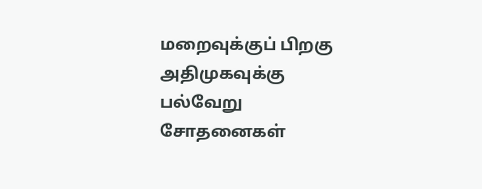மறைவுக்குப் பிறகு அதிமுகவுக்கு பல்வேறு சோதனைகள்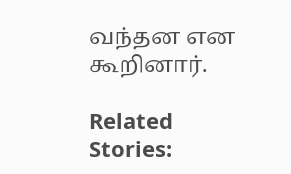வந்தன என கூறினார்.

Related Stories: